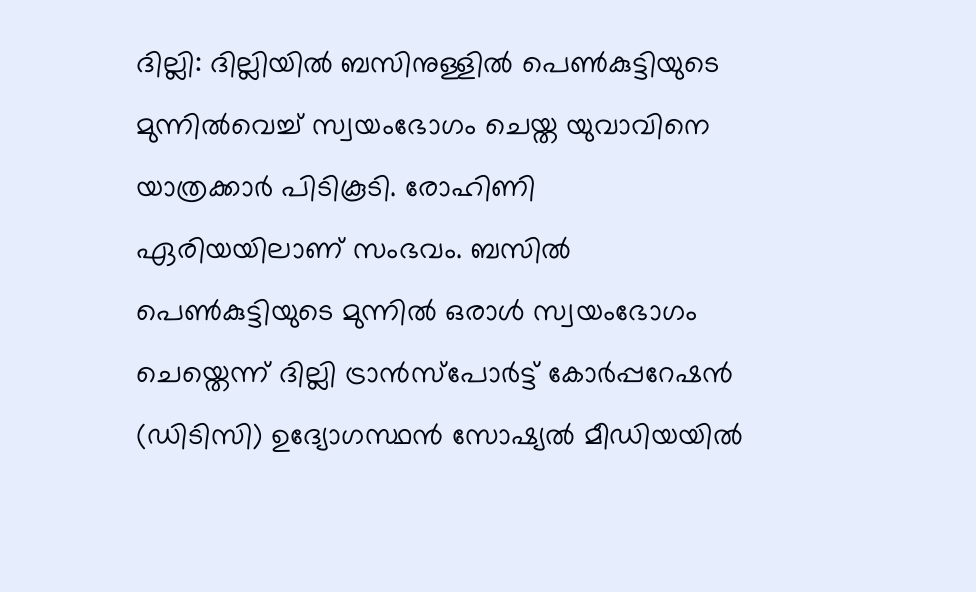ദില്ലി: ദില്ലിയിൽ ബസിനുള്ളിൽ പെൺകുട്ടിയുടെ മുന്നിൽവെച്ച് സ്വയംഭോഗം ചെയ്ത യുവാവിനെ യാത്രക്കാർ പിടികൂടി. രോഹിണി ഏരിയയിലാണ് സംഭവം. ബസിൽ പെൺകുട്ടിയുടെ മുന്നിൽ ഒരാൾ സ്വയംഭോഗം ചെയ്തെന്ന് ദില്ലി ട്രാൻസ്പോർട്ട് കോർപ്പറേഷൻ (ഡിടിസി) ഉദ്യോഗസ്ഥൻ സോഷ്യൽ മീഡിയയിൽ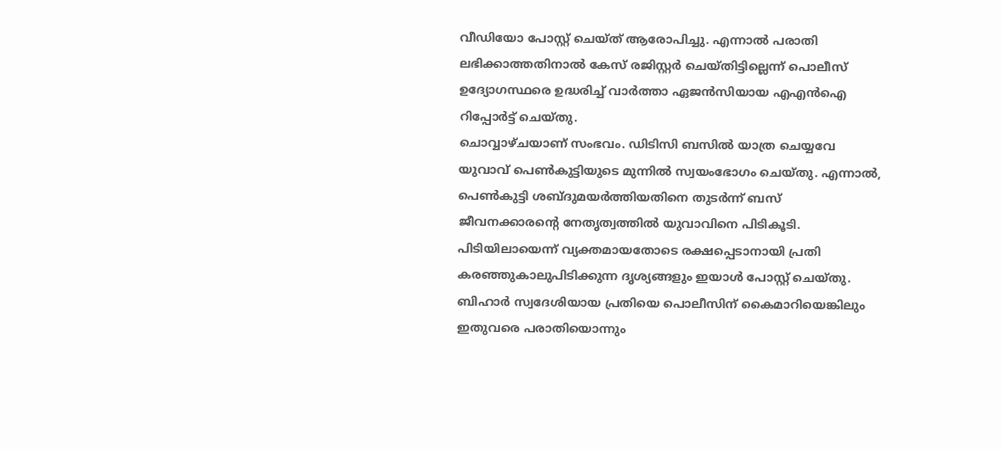വീഡിയോ പോസ്റ്റ് ചെയ്ത് ആരോപിച്ചു. എന്നാൽ പരാതി ലഭിക്കാത്തതിനാൽ കേസ് രജിസ്റ്റർ ചെയ്തിട്ടില്ലെന്ന് പൊലീസ് ഉദ്യോഗസ്ഥരെ ഉദ്ധരിച്ച് വാർത്താ ഏജൻസിയായ എഎൻഐ റിപ്പോർട്ട് ചെയ്തു.
ചൊവ്വാഴ്ചയാണ് സംഭവം. ഡിടിസി ബസിൽ യാത്ര ചെയ്യവേ യുവാവ് പെൺകുട്ടിയുടെ മുന്നിൽ സ്വയംഭോഗം ചെയ്തു. എന്നാൽ, പെൺകുട്ടി ശബ്ദുമയർത്തിയതിനെ തുടർന്ന് ബസ് ജീവനക്കാരന്റെ നേതൃത്വത്തിൽ യുവാവിനെ പിടികൂടി. പിടിയിലായെന്ന് വ്യക്തമായതോടെ രക്ഷപ്പെടാനായി പ്രതി കരഞ്ഞുകാലുപിടിക്കുന്ന ദൃശ്യങ്ങളും ഇയാൾ പോസ്റ്റ് ചെയ്തു. ബിഹാർ സ്വദേശിയായ പ്രതിയെ പൊലീസിന് കൈമാറിയെങ്കിലും ഇതുവരെ പരാതിയൊന്നും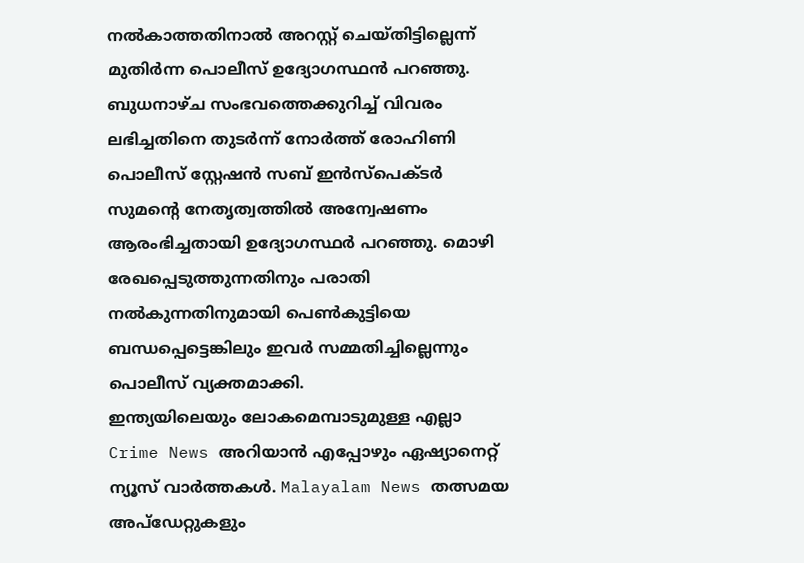നൽകാത്തതിനാൽ അറസ്റ്റ് ചെയ്തിട്ടില്ലെന്ന് മുതിർന്ന പൊലീസ് ഉദ്യോഗസ്ഥൻ പറഞ്ഞു.
ബുധനാഴ്ച സംഭവത്തെക്കുറിച്ച് വിവരം ലഭിച്ചതിനെ തുടർന്ന് നോർത്ത് രോഹിണി പൊലീസ് സ്റ്റേഷൻ സബ് ഇൻസ്പെക്ടർ സുമന്റെ നേതൃത്വത്തിൽ അന്വേഷണം ആരംഭിച്ചതായി ഉദ്യോഗസ്ഥർ പറഞ്ഞു. മൊഴി രേഖപ്പെടുത്തുന്നതിനും പരാതി നൽകുന്നതിനുമായി പെൺകുട്ടിയെ ബന്ധപ്പെട്ടെങ്കിലും ഇവർ സമ്മതിച്ചില്ലെന്നും പൊലീസ് വ്യക്തമാക്കി.
ഇന്ത്യയിലെയും ലോകമെമ്പാടുമുള്ള എല്ലാ Crime News അറിയാൻ എപ്പോഴും ഏഷ്യാനെറ്റ് ന്യൂസ് വാർത്തകൾ. Malayalam News തത്സമയ അപ്ഡേറ്റുകളും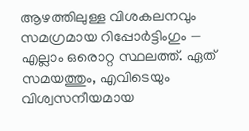ആഴത്തിലുള്ള വിശകലനവും സമഗ്രമായ റിപ്പോർട്ടിംഗും — എല്ലാം ഒരൊറ്റ സ്ഥലത്ത്. ഏത് സമയത്തും, എവിടെയും വിശ്വസനീയമായ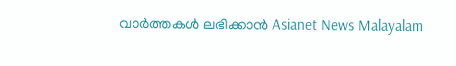വാർത്തകൾ ലഭിക്കാൻ Asianet News Malayalam